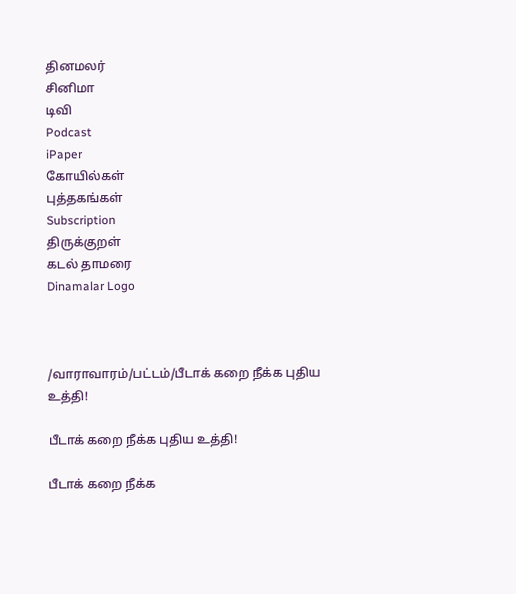தினமலர்
சினிமா
டிவி
Podcast
iPaper
கோயில்கள்
புத்தகங்கள்
Subscription
திருக்குறள்
கடல் தாமரை
Dinamalar Logo



/வாராவாரம்/பட்டம்/பீடாக் கறை நீக்க புதிய உத்தி!

பீடாக் கறை நீக்க புதிய உத்தி!

பீடாக் கறை நீக்க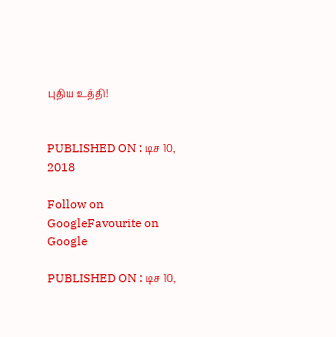புதிய உத்தி!


PUBLISHED ON : டிச 10, 2018

Follow on GoogleFavourite on Google

PUBLISHED ON : டிச 10,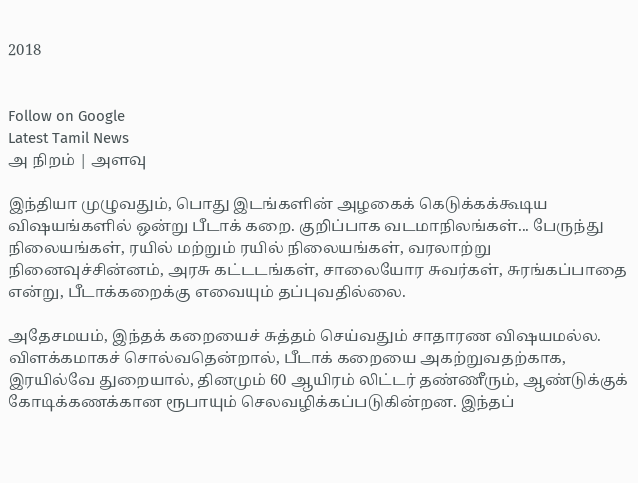2018


Follow on Google
Latest Tamil News
அ நிறம் | அளவு

இந்தியா முழுவதும், பொது இடங்களின் அழகைக் கெடுக்கக்கூடிய விஷயங்களில் ஒன்று பீடாக் கறை. குறிப்பாக வடமாநிலங்கள்... பேருந்து நிலையங்கள், ரயில் மற்றும் ரயில் நிலையங்கள், வரலாற்று நினைவுச்சின்னம், அரசு கட்டடங்கள், சாலையோர சுவர்கள், சுரங்கப்பாதை என்று, பீடாக்கறைக்கு எவையும் தப்புவதில்லை.

அதேசமயம், இந்தக் கறையைச் சுத்தம் செய்வதும் சாதாரண விஷயமல்ல. விளக்கமாகச் சொல்வதென்றால், பீடாக் கறையை அகற்றுவதற்காக, இரயில்வே துறையால், தினமும் 60 ஆயிரம் லிட்டர் தண்ணீரும், ஆண்டுக்குக் கோடிக்கணக்கான ரூபாயும் செலவழிக்கப்படுகின்றன. இந்தப்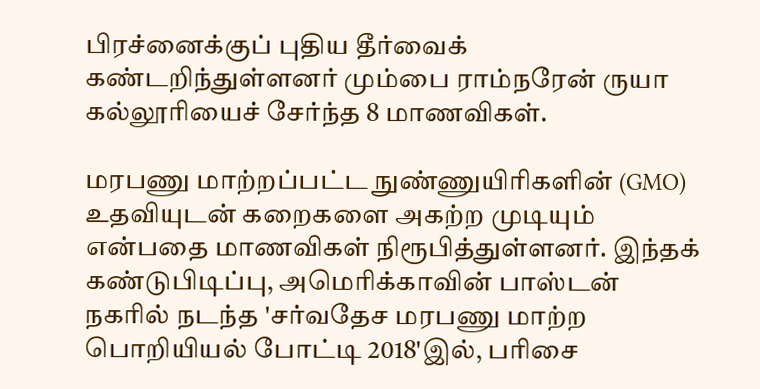பிரச்னைக்குப் புதிய தீர்வைக் கண்டறிந்துள்ளனர் மும்பை ராம்நரேன் ருயா கல்லூரியைச் சேர்ந்த 8 மாணவிகள்.

மரபணு மாற்றப்பட்ட நுண்ணுயிரிகளின் (GMO) உதவியுடன் கறைகளை அகற்ற முடியும் என்பதை மாணவிகள் நிரூபித்துள்ளனர். இந்தக் கண்டுபிடிப்பு, அமெரிக்காவின் பாஸ்டன் நகரில் நடந்த 'சர்வதேச மரபணு மாற்ற பொறியியல் போட்டி 2018'இல், பரிசை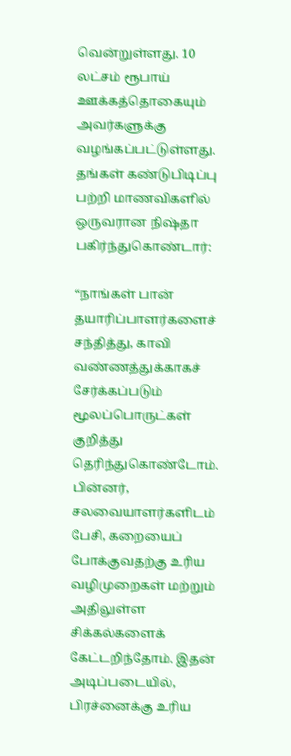வென்றுள்ளது. 10 லட்சம் ரூபாய் ஊக்கத்தொகையும் அவர்களுக்கு வழங்கப்பட்டுள்ளது. தங்கள் கண்டுபிடிப்பு பற்றி மாணவிகளில் ஒருவரான நிஷ்தா பகிர்ந்துகொண்டார்:

“நாங்கள் பான் தயாரிப்பாளர்களைச் சந்தித்து, காவி வண்ணத்துக்காகச் சேர்க்கப்படும் மூலப்பொருட்கள் குறித்து தெரிந்துகொண்டோம். பின்னர், சலவையாளர்களிடம் பேசி, கறையைப் போக்குவதற்கு உரிய வழிமுறைகள் மற்றும் அதிலுள்ள சிக்கல்களைக் கேட்டறிந்தோம். இதன் அடிப்படையில், பிரச்னைக்கு உரிய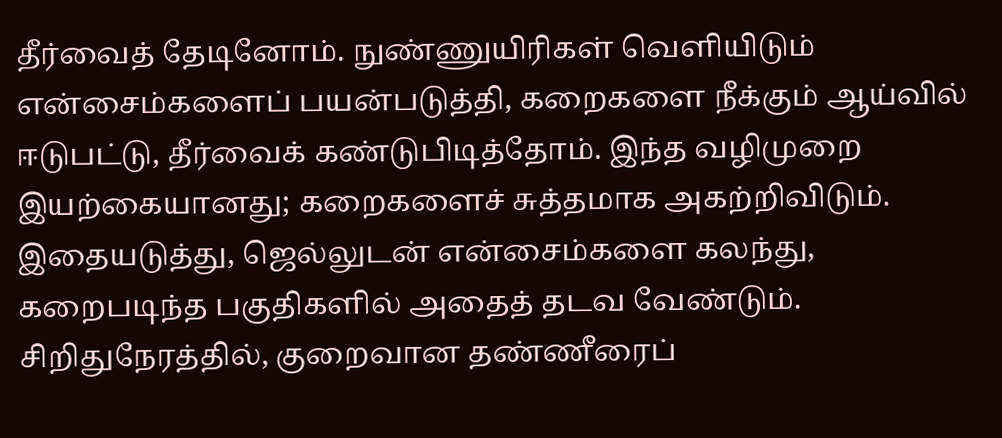தீர்வைத் தேடினோம். நுண்ணுயிரிகள் வெளியிடும் என்சைம்களைப் பயன்படுத்தி, கறைகளை நீக்கும் ஆய்வில் ஈடுபட்டு, தீர்வைக் கண்டுபிடித்தோம். இந்த வழிமுறை இயற்கையானது; கறைகளைச் சுத்தமாக அகற்றிவிடும். இதையடுத்து, ஜெல்லுடன் என்சைம்களை கலந்து, கறைபடிந்த பகுதிகளில் அதைத் தடவ வேண்டும். சிறிதுநேரத்தில், குறைவான தண்ணீரைப்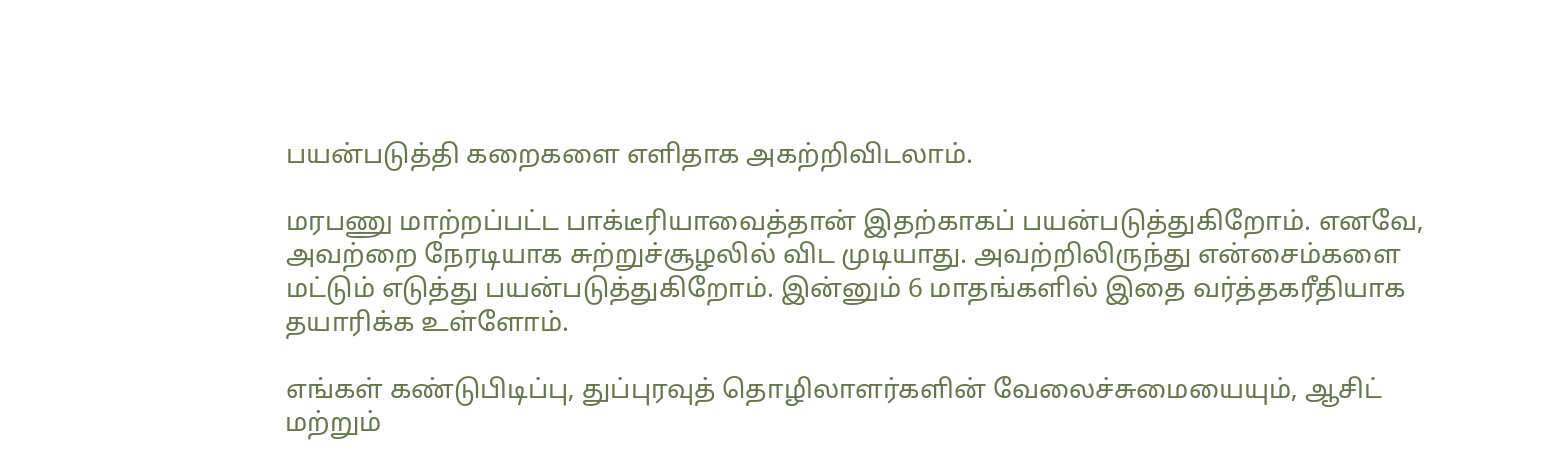பயன்படுத்தி கறைகளை எளிதாக அகற்றிவிடலாம்.

மரபணு மாற்றப்பட்ட பாக்டீரியாவைத்தான் இதற்காகப் பயன்படுத்துகிறோம். எனவே, அவற்றை நேரடியாக சுற்றுச்சூழலில் விட முடியாது. அவற்றிலிருந்து என்சைம்களை மட்டும் எடுத்து பயன்படுத்துகிறோம். இன்னும் 6 மாதங்களில் இதை வர்த்தகரீதியாக தயாரிக்க உள்ளோம்.

எங்கள் கண்டுபிடிப்பு, துப்புரவுத் தொழிலாளர்களின் வேலைச்சுமையையும், ஆசிட் மற்றும்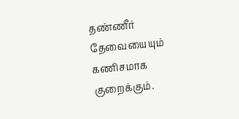தண்ணீர் தேவையையும் கணிசமாக குறைக்கும்.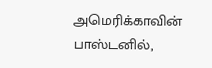அமெரிக்காவின் பாஸ்டனில்,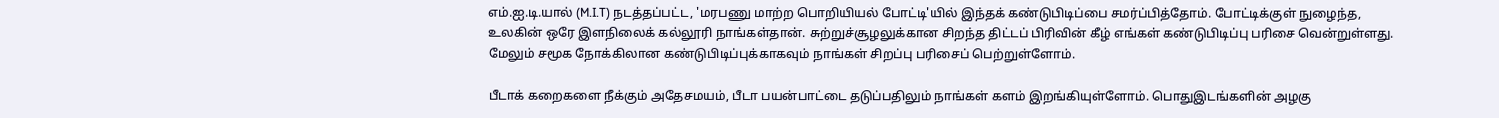எம்.ஐ.டி.யால் (M.I.T) நடத்தப்பட்ட, 'மரபணு மாற்ற பொறியியல் போட்டி'யில் இந்தக் கண்டுபிடிப்பை சமர்ப்பித்தோம். போட்டிக்குள் நுழைந்த, உலகின் ஒரே இளநிலைக் கல்லூரி நாங்கள்தான். சுற்றுச்சூழலுக்கான சிறந்த திட்டப் பிரிவின் கீழ் எங்கள் கண்டுபிடிப்பு பரிசை வென்றுள்ளது. மேலும் சமூக நோக்கிலான கண்டுபிடிப்புக்காகவும் நாங்கள் சிறப்பு பரிசைப் பெற்றுள்ளோம்.

பீடாக் கறைகளை நீக்கும் அதேசமயம், பீடா பயன்பாட்டை தடுப்பதிலும் நாங்கள் களம் இறங்கியுள்ளோம். பொதுஇடங்களின் அழகு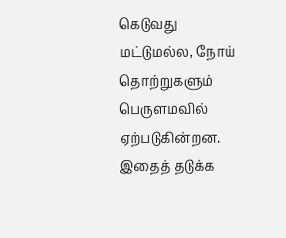கெடுவது மட்டுமல்ல, நோய் தொற்றுகளும் பெருளமவில் ஏற்படுகின்றன. இதைத் தடுக்க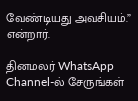வேண்டியது அவசியம்.” என்றார்.

தினமலர் WhatsApp Channel-ல் சேருங்கள்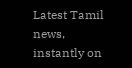Latest Tamil news, instantly on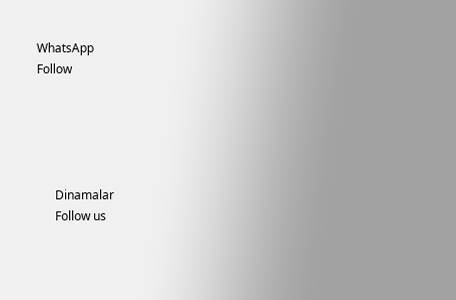WhatsApp
Follow





      Dinamalar
      Follow us